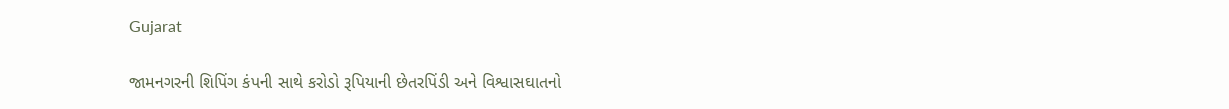Gujarat

જામનગરની શિપિંગ કંપની સાથે કરોડો રૂપિયાની છેતરપિંડી અને વિશ્વાસઘાતનો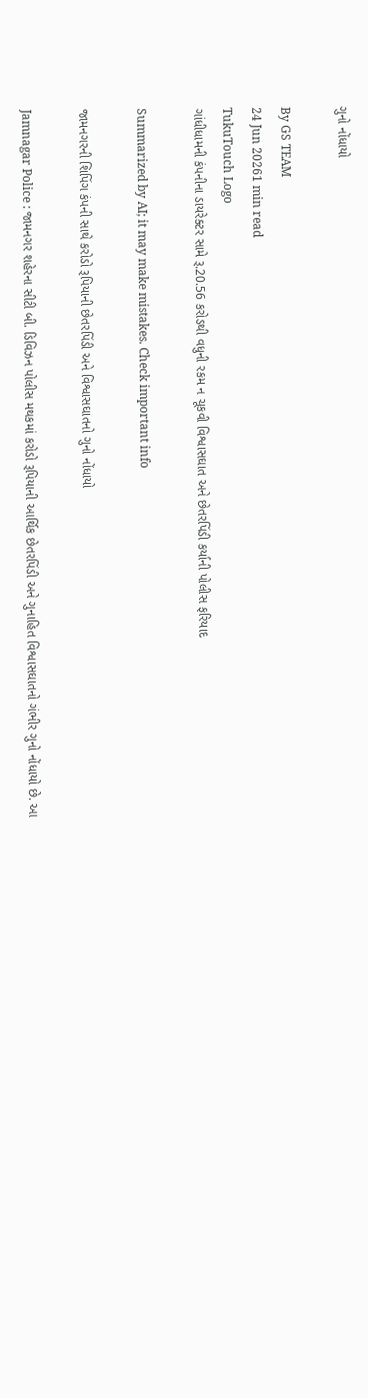ગુનો નોંધાયો

By GS TEAM
24 Jun 20261 min read
TukuTouch Logo
ગાંધીધામની કંપનીના ડાયરેક્ટર સામે રૂ.20.56 કરોડથી વધુની રકમ ન ચૂકવી વિશ્વાસઘાત અને છેતરપિંડી કર્યાની પોલીસ ફરિયાદ

Summarized by AI; it may make mistakes. Check important info

જામનગરની શિપિંગ કંપની સાથે કરોડો રૂપિયાની છેતરપિંડી અને વિશ્વાસઘાતનો ગુનો નોંધાયો

Jamnagar Police : જામનગર શહેરના સીટી બી. ડિવિઝન પોલીસ મથકમાં કરોડો રૂપિયાની આર્થિક છેતરપિંડી અને ગુનાહિત વિશ્વાસઘાતનો ગંભીર ગુનો નોંધાયો છે. આ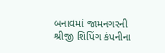બનાવમાં જામનગરની શ્રીજી શિપિંગ કંપનીના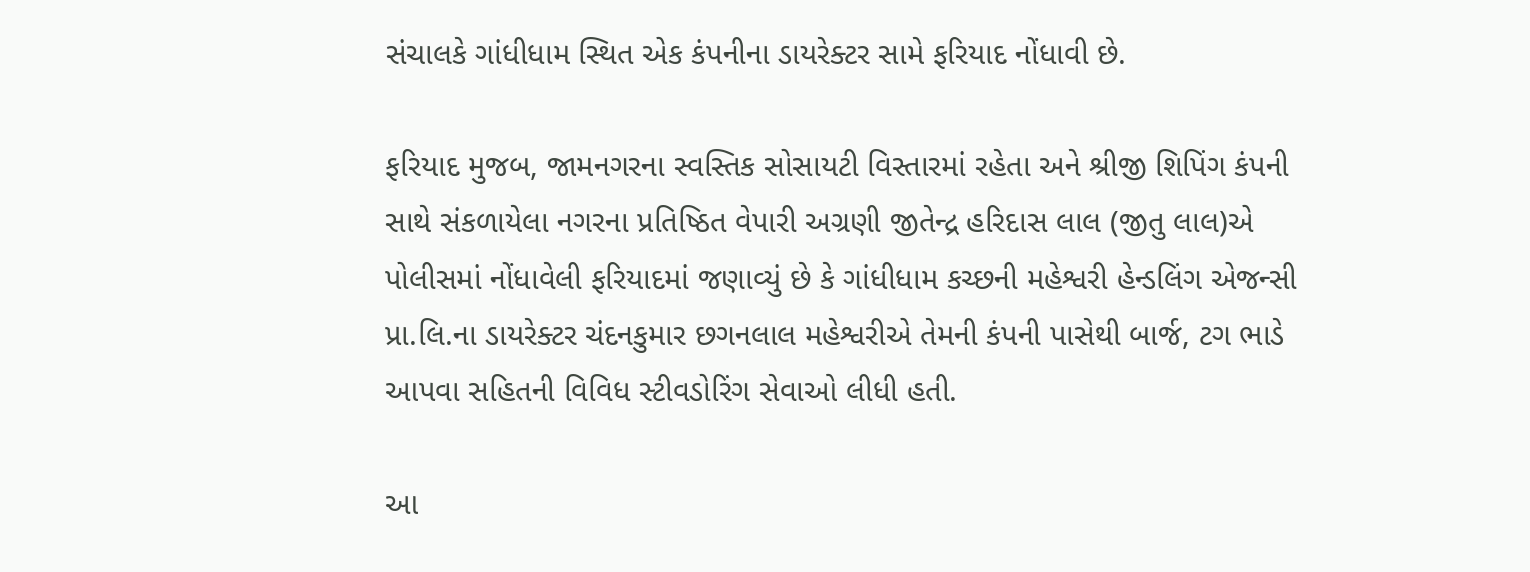સંચાલકે ગાંધીધામ સ્થિત એક કંપનીના ડાયરેક્ટર સામે ફરિયાદ નોંધાવી છે.

ફરિયાદ મુજબ, જામનગરના સ્વસ્તિક સોસાયટી વિસ્તારમાં રહેતા અને શ્રીજી શિપિંગ કંપની સાથે સંકળાયેલા નગરના પ્રતિષ્ઠિત વેપારી અગ્રણી જીતેન્દ્ર હરિદાસ લાલ (જીતુ લાલ)એ પોલીસમાં નોંધાવેલી ફરિયાદમાં જણાવ્યું છે કે ગાંધીધામ કચ્છની મહેશ્વરી હેન્ડલિંગ એજન્સી પ્રા.લિ.ના ડાયરેક્ટર ચંદનકુમાર છગનલાલ મહેશ્વરીએ તેમની કંપની પાસેથી બાર્જ, ટગ ભાડે આપવા સહિતની વિવિધ સ્ટીવડોરિંગ સેવાઓ લીધી હતી.

આ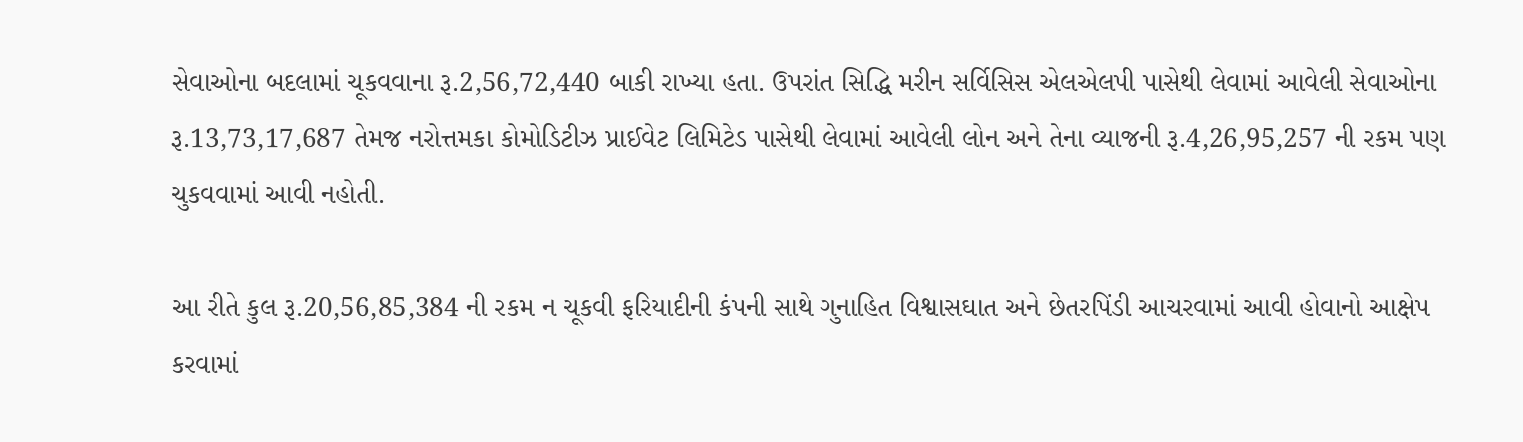સેવાઓના બદલામાં ચૂકવવાના રૂ.2,56,72,440 બાકી રાખ્યા હતા. ઉપરાંત સિદ્ધિ મરીન સર્વિસિસ એલએલપી પાસેથી લેવામાં આવેલી સેવાઓના રૂ.13,73,17,687 તેમજ નરોત્તમકા કોમોડિટીઝ પ્રાઈવેટ લિમિટેડ પાસેથી લેવામાં આવેલી લોન અને તેના વ્યાજની રૂ.4,26,95,257 ની રકમ પણ ચુકવવામાં આવી નહોતી.

આ રીતે કુલ રૂ.20,56,85,384 ની રકમ ન ચૂકવી ફરિયાદીની કંપની સાથે ગુનાહિત વિશ્વાસઘાત અને છેતરપિંડી આચરવામાં આવી હોવાનો આક્ષેપ કરવામાં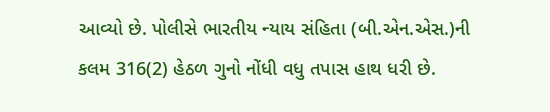આવ્યો છે. પોલીસે ભારતીય ન્યાય સંહિતા (બી.એન.એસ.)ની કલમ 316(2) હેઠળ ગુનો નોંધી વધુ તપાસ હાથ ધરી છે.